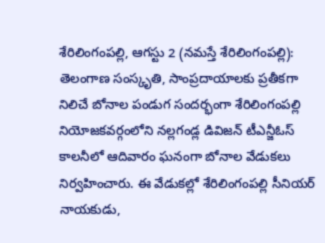శేరిలింగంపల్లి, ఆగస్టు 2 (నమస్తే శేరిలింగంపల్లి): తెలంగాణ సంస్కృతి, సాంప్రదాయాలకు ప్రతీకగా నిలిచే బోనాల పండుగ సందర్భంగా శేరిలింగంపల్లి నియోజకవర్గంలోని నల్లగండ్ల డివిజన్ టీఎన్జీఓస్ కాలనీలో ఆదివారం ఘనంగా బోనాల వేడుకలు నిర్వహించారు. ఈ వేడుకల్లో శేరిలింగంపల్లి సీనియర్ నాయకుడు,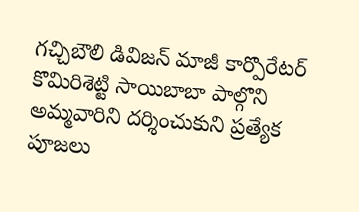గచ్చిబౌలి డివిజన్ మాజీ కార్పొరేటర్ కొమిరిశెట్టి సాయిబాబా పాల్గొని అమ్మవారిని దర్శించుకుని ప్రత్యేక పూజలు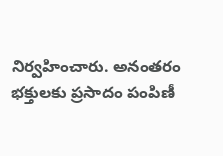నిర్వహించారు. అనంతరం భక్తులకు ప్రసాదం పంపిణీ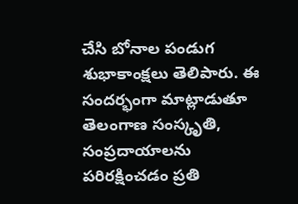చేసి బోనాల పండుగ శుభాకాంక్షలు తెలిపారు. ఈ సందర్భంగా మాట్లాడుతూ తెలంగాణ సంస్కృతి, సంప్రదాయాలను పరిరక్షించడం ప్రతి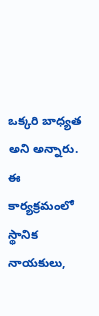ఒక్కరి బాధ్యత అని అన్నారు. ఈ కార్యక్రమంలో స్థానిక నాయకులు,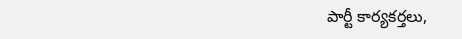పార్టీ కార్యకర్తలు,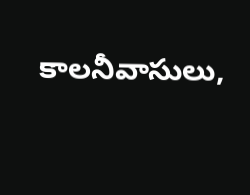కాలనీవాసులు,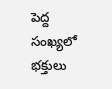పెద్ద సంఖ్యలో భక్తులు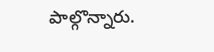పాల్గొన్నారు.